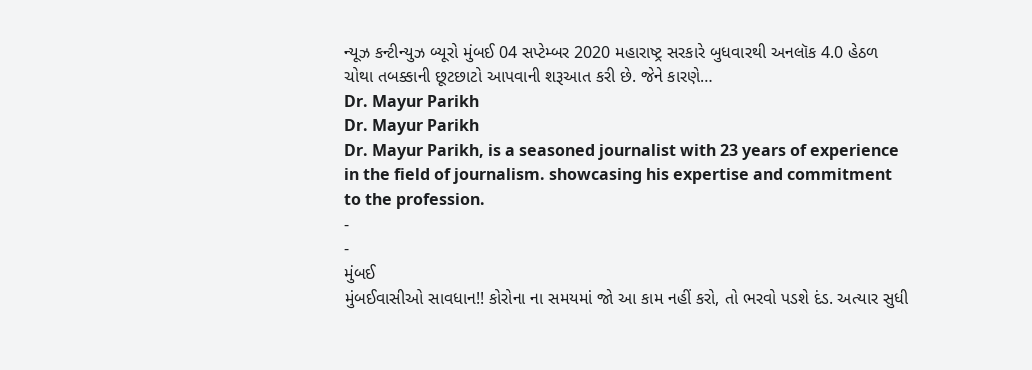ન્યૂઝ કન્ટીન્યુઝ બ્યૂરો મુંબઈ 04 સપ્ટેમ્બર 2020 મહારાષ્ટ્ર સરકારે બુધવારથી અનલૉક 4.0 હેઠળ ચોથા તબક્કાની છૂટછાટો આપવાની શરૂઆત કરી છે. જેને કારણે…
Dr. Mayur Parikh
Dr. Mayur Parikh
Dr. Mayur Parikh, is a seasoned journalist with 23 years of experience in the field of journalism. showcasing his expertise and commitment to the profession.
-
-
મુંબઈ
મુંબઈવાસીઓ સાવધાન!! કોરોના ના સમયમાં જો આ કામ નહીં કરો, તો ભરવો પડશે દંડ. અત્યાર સુધી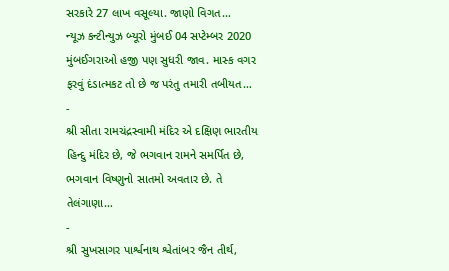સરકારે 27 લાખ વસૂલ્યા. જાણો વિગત…
ન્યૂઝ કન્ટીન્યુઝ બ્યૂરો મુંબઈ 04 સપ્ટેમ્બર 2020 મુંબઈગરાઓ હજી પણ સુધરી જાવ. માસ્ક વગર ફરવું દંડાત્મકટ તો છે જ પરંતુ તમારી તબીયત…
-
શ્રી સીતા રામચંદ્રસ્વામી મંદિર એ દક્ષિણ ભારતીય હિન્દુ મંદિર છે, જે ભગવાન રામને સમર્પિત છે, ભગવાન વિષ્ણુનો સાતમો અવતાર છે. તે તેલંગાણા…
-
શ્રી સુખસાગર પાર્શ્વનાથ શ્વેતાંબર જૈન તીર્થ,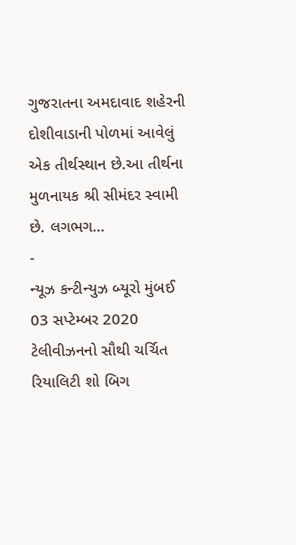ગુજરાતના અમદાવાદ શહેરની દોશીવાડાની પોળમાં આવેલું એક તીર્થસ્થાન છે.આ તીર્થના મુળનાયક શ્રી સીમંદર સ્વામી છે. લગભગ…
-
ન્યૂઝ કન્ટીન્યુઝ બ્યૂરો મુંબઈ 03 સપ્ટેમ્બર 2020 ટેલીવીઝનનો સૌથી ચર્ચિત રિયાલિટી શો બિગ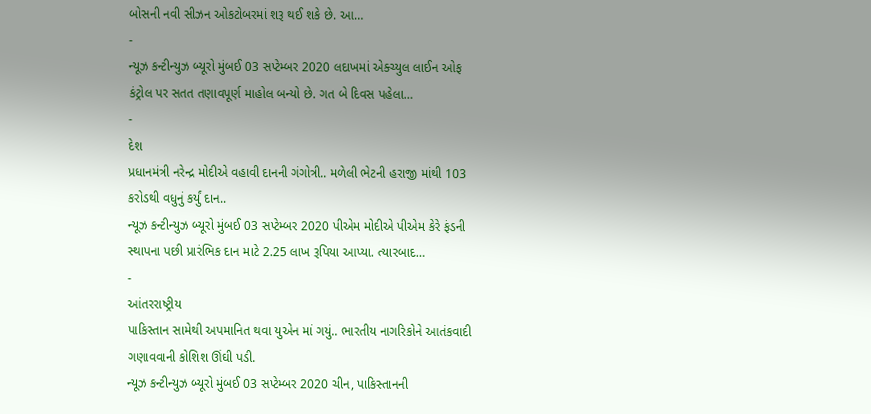બોસની નવી સીઝન ઓકટોબરમાં શરૂ થઈ શકે છે. આ…
-
ન્યૂઝ કન્ટીન્યુઝ બ્યૂરો મુંબઈ 03 સપ્ટેમ્બર 2020 લદાખમાં એક્ચ્યુલ લાઈન ઓફ કંટ્રોલ પર સતત તણાવપૂર્ણ માહોલ બન્યો છે. ગત બે દિવસ પહેલા…
-
દેશ
પ્રધાનમંત્રી નરેન્દ્ર મોદીએ વહાવી દાનની ગંગોત્રી.. મળેલી ભેટની હરાજી માંથી 103 કરોડથી વધુનું કર્યું દાન..
ન્યૂઝ કન્ટીન્યુઝ બ્યૂરો મુંબઈ 03 સપ્ટેમ્બર 2020 પીએમ મોદીએ પીએમ કેરે ફંડની સ્થાપના પછી પ્રારંભિક દાન માટે 2.25 લાખ રૂપિયા આપ્યા. ત્યારબાદ…
-
આંતરરાષ્ટ્રીય
પાકિસ્તાન સામેથી અપમાનિત થવા યુએન માં ગયું.. ભારતીય નાગરિકોને આતંકવાદી ગણાવવાની કોશિશ ઊંઘી પડી.
ન્યૂઝ કન્ટીન્યુઝ બ્યૂરો મુંબઈ 03 સપ્ટેમ્બર 2020 ચીન, પાકિસ્તાનની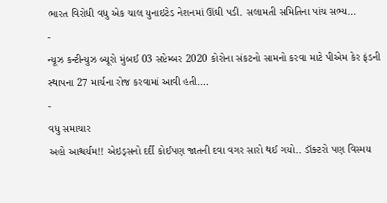ભારત વિરોધી વધુ એક ચાલ યુનાઇટેડ નેશનમાં ઊંઘી પડી. સલામતી સમિતિના પાંચ સભ્ય…
-
ન્યૂઝ કન્ટીન્યુઝ બ્યૂરો મુંબઈ 03 સપ્ટેમ્બર 2020 કોરોના સંકટનો સામનો કરવા માટે પીએમ કેર ફંડની સ્થાપના 27 માર્ચના રોજ કરવામાં આવી હતી.…
-
વધુ સમાચાર
અહો આશ્ચર્યમ!! એઇડ્સનો દર્દી કોઈપણ જાતની દવા વગર સારો થઈ ગયો.. ડૉક્ટરો પણ વિસ્મય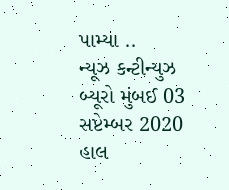પામ્યા ..
ન્યૂઝ કન્ટીન્યુઝ બ્યૂરો મુંબઈ 03 સપ્ટેમ્બર 2020 હાલ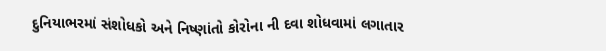દુનિયાભરમાં સંશોધકો અને નિષ્ણાંતો કોરોના ની દવા શોધવામાં લગાતાર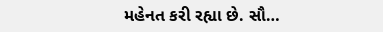મહેનત કરી રહ્યા છે. સૌ…